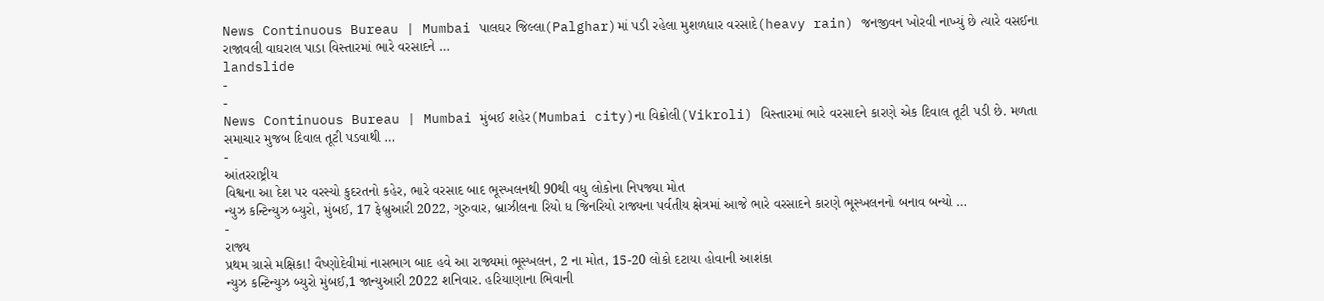News Continuous Bureau | Mumbai પાલઘર જિલ્લા(Palghar)માં પડી રહેલા મુશળધાર વરસાદે(heavy rain) જનજીવન ખોરવી નાખ્યું છે ત્યારે વસઈના રાજાવલી વાઘરાલ પાડા વિસ્તારમાં ભારે વરસાદને …
landslide
-
-
News Continuous Bureau | Mumbai મુંબઈ શહેર(Mumbai city)ના વિક્રોલી(Vikroli) વિસ્તારમાં ભારે વરસાદને કારણે એક દિવાલ તૂટી પડી છે. મળતા સમાચાર મુજબ દિવાલ તૂટી પડવાથી …
-
આંતરરાષ્ટ્રીય
વિશ્વના આ દેશ પર વરસ્યો કુદરતનો કહેર, ભારે વરસાદ બાદ ભૂસ્ખલનથી 90થી વધુ લોકોના નિપજ્યા મોત
ન્યુઝ કન્ટિન્યુઝ બ્યુરો, મુંબઈ, 17 ફેબ્રુઆરી 2022, ગુરુવાર, બ્રાઝીલના રિયો ધ જિનરિયો રાજ્યના પર્વતીય ક્ષેત્રમાં આજે ભારે વરસાદને કારણે ભૂસ્ખલનનો બનાવ બન્યો …
-
રાજ્ય
પ્રથમ ગ્રાસે મક્ષિકા! વૈષ્ણોદેવીમાં નાસભાગ બાદ હવે આ રાજ્યમાં ભૂસ્ખલન, 2 ના મોત, 15-20 લોકો દટાયા હોવાની આશંકા
ન્યુઝ કન્ટિન્યુઝ બ્યુરો મુંબઈ,1 જાન્યુઆરી 2022 શનિવાર. હરિયાણાના ભિવાની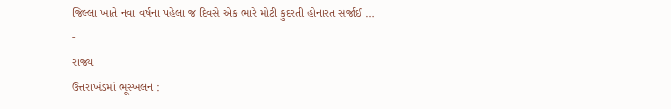જિલ્લા ખાતે નવા વર્ષના પહેલા જ દિવસે એક ભારે મોટી કુદરતી હોનારત સર્જાઈ …
-
રાજ્ય
ઉત્તરાખંડમાં ભૂસ્ખલન :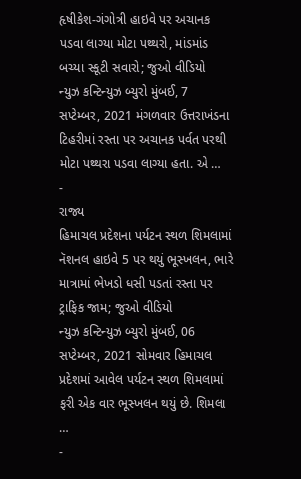હૃષીકેશ-ગંગોત્રી હાઇવે પર અચાનક પડવા લાગ્યા મોટા પથ્થરો, માંડમાંડ બચ્યા સ્કૂટી સવારો; જુઓ વીડિયો
ન્યુઝ કન્ટિન્યુઝ બ્યુરો મુંબઈ, 7 સપ્ટેમ્બર, 2021 મંગળવાર ઉત્તરાખંડના ટિહરીમાં રસ્તા પર અચાનક પર્વત પરથી મોટા પથ્થરા પડવા લાગ્યા હતા. એ …
-
રાજ્ય
હિમાચલ પ્રદેશના પર્યટન સ્થળ શિમલામાં નૅશનલ હાઇવે 5 પર થયું ભૂસ્ખલન, ભારે માત્રામાં ભેખડો ધસી પડતાં રસ્તા પર ટ્રાફિક જામ; જુઓ વીડિયો
ન્યુઝ કન્ટિન્યુઝ બ્યુરો મુંબઈ, 06 સપ્ટેમ્બર, 2021 સોમવાર હિમાચલ પ્રદેશમાં આવેલ પર્યટન સ્થળ શિમલામાં ફરી એક વાર ભૂસ્ખલન થયું છે. શિમલા …
-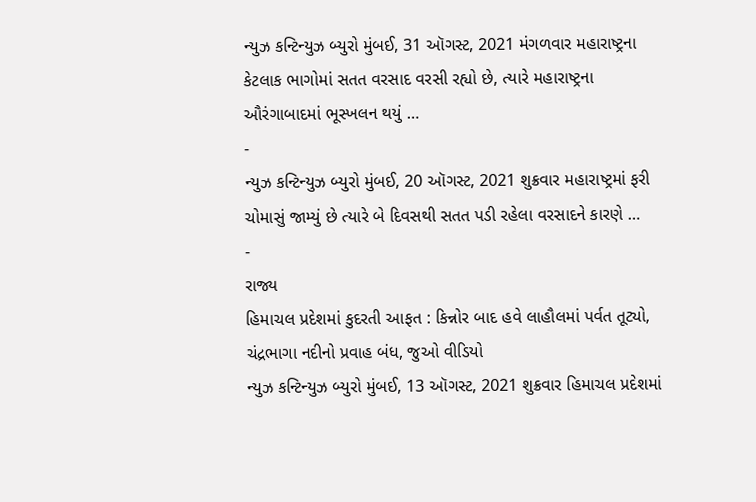ન્યુઝ કન્ટિન્યુઝ બ્યુરો મુંબઈ, 31 ઑગસ્ટ, 2021 મંગળવાર મહારાષ્ટ્રના કેટલાક ભાગોમાં સતત વરસાદ વરસી રહ્યો છે, ત્યારે મહારાષ્ટ્રના ઔરંગાબાદમાં ભૂસ્ખલન થયું …
-
ન્યુઝ કન્ટિન્યુઝ બ્યુરો મુંબઈ, 20 ઑગસ્ટ, 2021 શુક્રવાર મહારાષ્ટ્રમાં ફરી ચોમાસું જામ્યું છે ત્યારે બે દિવસથી સતત પડી રહેલા વરસાદને કારણે …
-
રાજ્ય
હિમાચલ પ્રદેશમાં કુદરતી આફત : કિન્નોર બાદ હવે લાહૌલમાં પર્વત તૂટ્યો, ચંદ્રભાગા નદીનો પ્રવાહ બંધ, જુઓ વીડિયો
ન્યુઝ કન્ટિન્યુઝ બ્યુરો મુંબઈ, 13 ઑગસ્ટ, 2021 શુક્રવાર હિમાચલ પ્રદેશમાં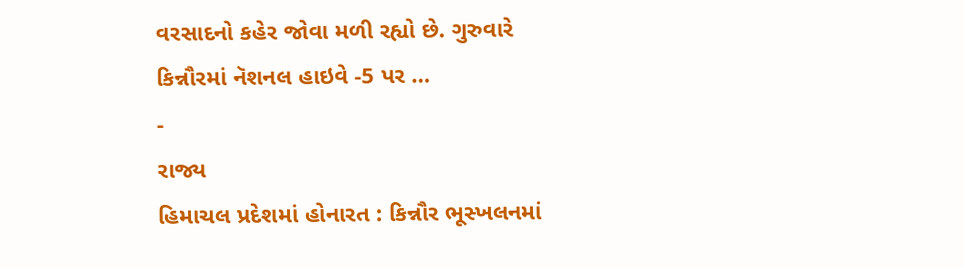વરસાદનો કહેર જોવા મળી રહ્યો છે. ગુરુવારે કિન્નૌરમાં નૅશનલ હાઇવે -5 પર …
-
રાજ્ય
હિમાચલ પ્રદેશમાં હોનારત : કિન્નૌર ભૂસ્ખલનમાં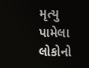મૃત્યુ પામેલા લોકોનો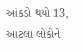આંકડો થયો 13, આટલા લોકોને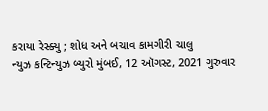કરાયા રેસ્ક્યુ ; શોધ અને બચાવ કામગીરી ચાલુ
ન્યુઝ કન્ટિન્યુઝ બ્યુરો મુંબઈ, 12 ઑગસ્ટ, 2021 ગુરુવાર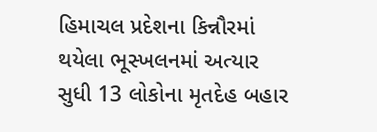હિમાચલ પ્રદેશના કિન્નૌરમાં થયેલા ભૂસ્ખલનમાં અત્યાર સુધી 13 લોકોના મૃતદેહ બહાર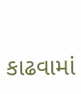કાઢવામાં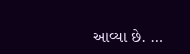આવ્યા છે. …